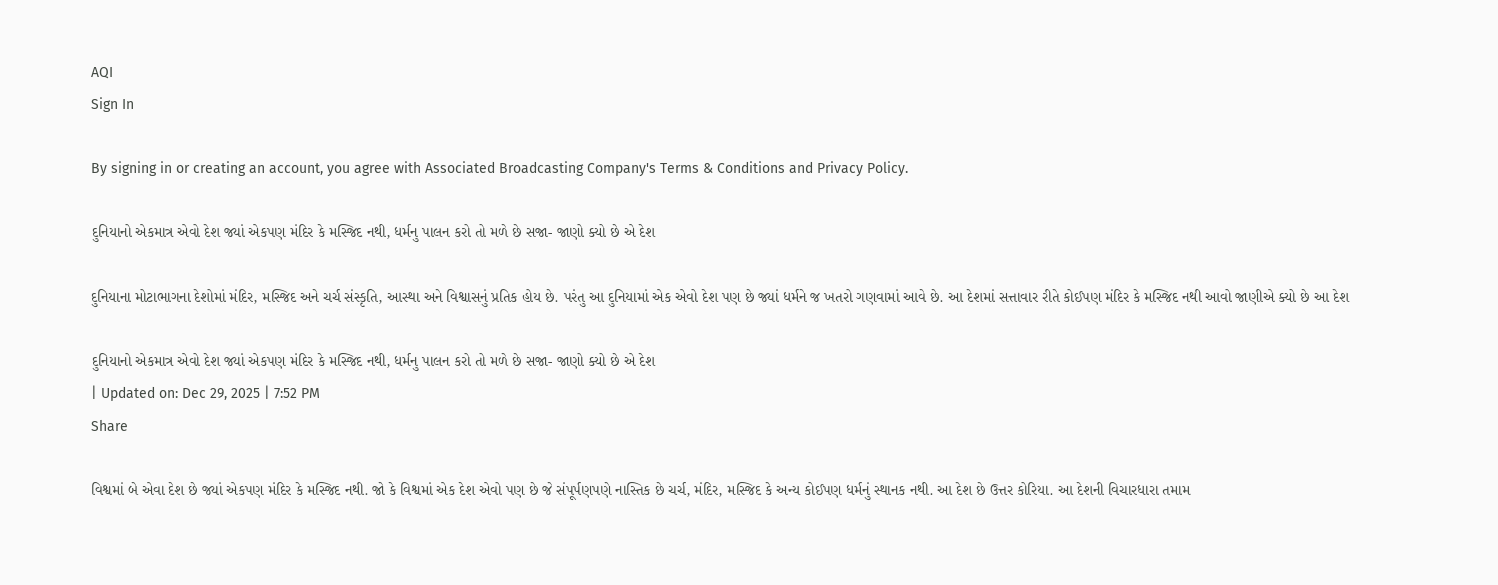AQI
Sign In

By signing in or creating an account, you agree with Associated Broadcasting Company's Terms & Conditions and Privacy Policy.

દુનિયાનો એકમાત્ર એવો દેશ જ્યાં એકપણ મંદિર કે મસ્જિદ નથી, ધર્મનુ પાલન કરો તો મળે છે સજા- જાણો ક્યો છે એ દેશ

દુનિયાના મોટાભાગના દેશોમાં મંદિર, મસ્જિદ અને ચર્ચ સંસ્કૃતિ, આસ્થા અને વિશ્વાસનું પ્રતિક હોય છે. પરંતુ આ દુનિયામાં એક એવો દેશ પણ છે જ્યાં ધર્મને જ ખતરો ગણવામાં આવે છે. આ દેશમાં સત્તાવાર રીતે કોઈપણ મંદિર કે મસ્જિદ નથી આવો જાણીએ ક્યો છે આ દેશ

દુનિયાનો એકમાત્ર એવો દેશ જ્યાં એકપણ મંદિર કે મસ્જિદ નથી, ધર્મનુ પાલન કરો તો મળે છે સજા- જાણો ક્યો છે એ દેશ
| Updated on: Dec 29, 2025 | 7:52 PM
Share

વિશ્વમાં બે એવા દેશ છે જ્યાં એકપણ મંદિર કે મસ્જિદ નથી. જો કે વિશ્વમાં એક દેશ એવો પણ છે જે સંપૂર્પણપણે નાસ્તિક છે ચર્ચ, મંદિર, મસ્જિદ કે અન્ય કોઈપણ ધર્મનું સ્થાનક નથી. આ દેશ છે ઉત્તર કોરિયા. આ દેશની વિચારધારા તમામ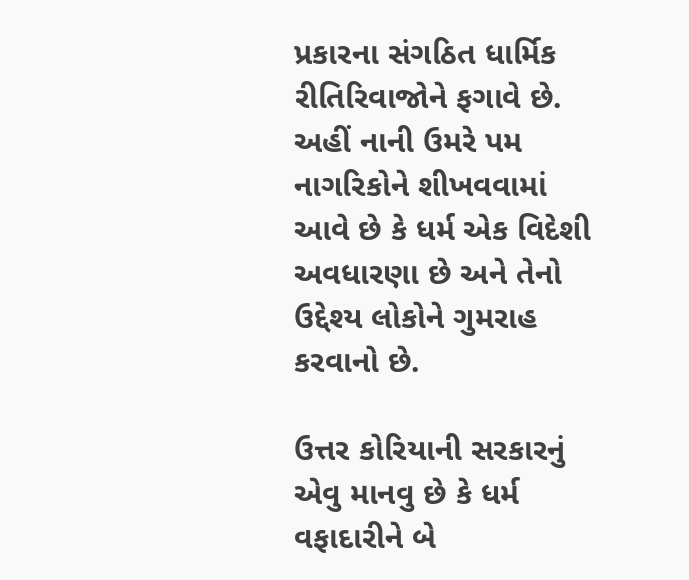પ્રકારના સંગઠિત ધાર્મિક રીતિરિવાજોને ફગાવે છે. અહીં નાની ઉમરે પમ નાગરિકોને શીખવવામાં આવે છે કે ધર્મ એક વિદેશી અવધારણા છે અને તેનો ઉદ્દેશ્ય લોકોને ગુમરાહ કરવાનો છે.

ઉત્તર કોરિયાની સરકારનું એવુ માનવુ છે કે ધર્મ વફાદારીને બે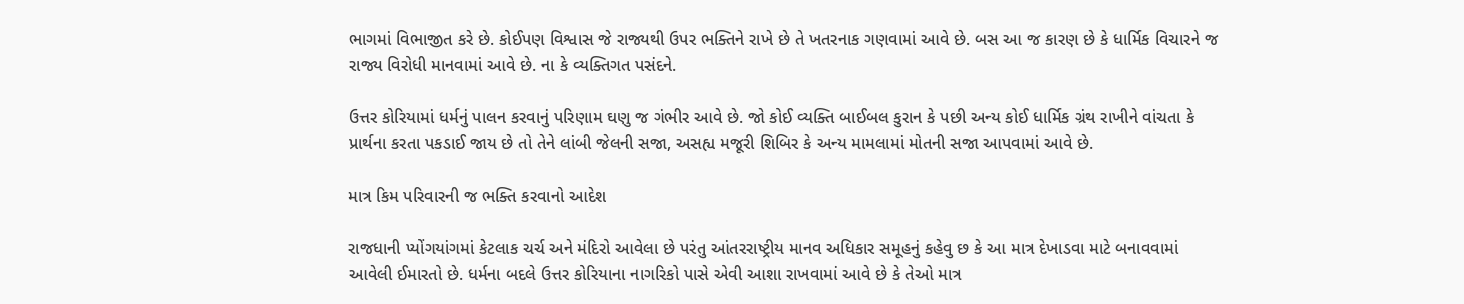ભાગમાં વિભાજીત કરે છે. કોઈપણ વિશ્વાસ જે રાજ્યથી ઉપર ભક્તિને રાખે છે તે ખતરનાક ગણવામાં આવે છે. બસ આ જ કારણ છે કે ધાર્મિક વિચારને જ રાજ્ય વિરોધી માનવામાં આવે છે. ના કે વ્યક્તિગત પસંદને.

ઉત્તર કોરિયામાં ધર્મનું પાલન કરવાનું પરિણામ ઘણુ જ ગંભીર આવે છે. જો કોઈ વ્યક્તિ બાઈબલ કુરાન કે પછી અન્ય કોઈ ધાર્મિક ગ્રંથ રાખીને વાંચતા કે પ્રાર્થના કરતા પકડાઈ જાય છે તો તેને લાંબી જેલની સજા, અસહ્ય મજૂરી શિબિર કે અન્ય મામલામાં મોતની સજા આપવામાં આવે છે.

માત્ર કિમ પરિવારની જ ભક્તિ કરવાનો આદેશ

રાજધાની પ્યોંગયાંગમાં કેટલાક ચર્ચ અને મંદિરો આવેલા છે પરંતુ આંતરરાષ્ટ્રીય માનવ અધિકાર સમૂહનું કહેવુ છ કે આ માત્ર દેખાડવા માટે બનાવવામાં આવેલી ઈમારતો છે. ધર્મના બદલે ઉત્તર કોરિયાના નાગરિકો પાસે એવી આશા રાખવામાં આવે છે કે તેઓ માત્ર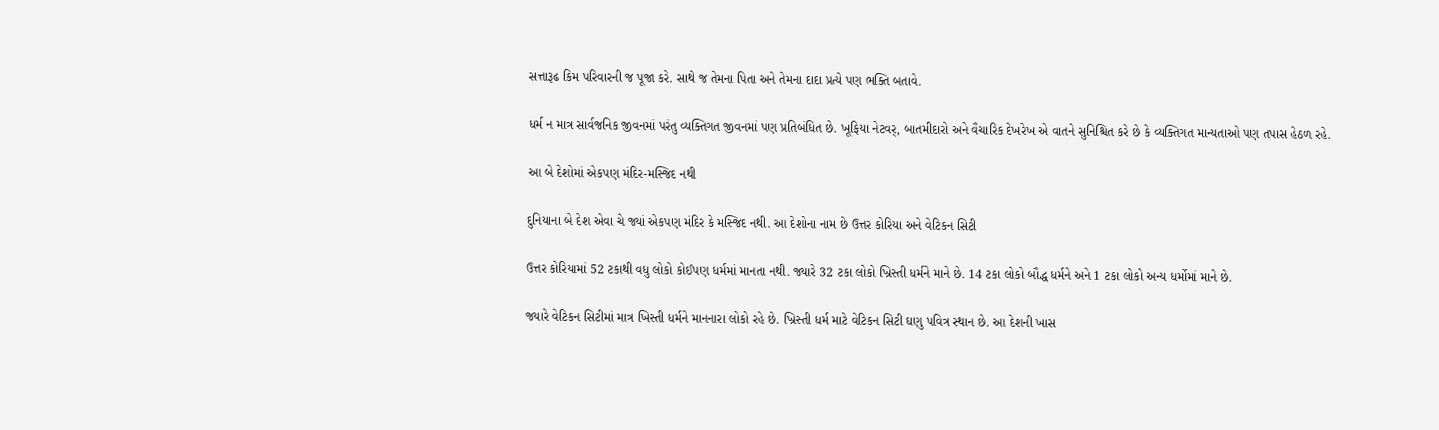સત્તારૂઢ કિમ પરિવારની જ પૂજા કરે. સાથે જ તેમના પિતા અને તેમના દાદા પ્રત્યે પણ ભક્તિ બતાવે.

ધર્મ ન માત્ર સાર્વજનિક જીવનમાં પરંતુ વ્યક્તિગત જીવનમાં પણ પ્રતિબંધિત છે. ખૂફિયા નેટવર્, બાતમીદારો અને વૈચારિક દેખરેખ એ વાતને સુનિશ્ચિત કરે છે કે વ્યક્તિગત માન્યતાઓ પણ તપાસ હેઠળ રહે.

આ બે દેશોમાં એકપણ મંદિર-મસ્જિદ નથી

દુનિયાના બે દેશ એવા ચે જ્યાં એકપણ મંદિર કે મસ્જિદ નથી. આ દેશોના નામ છે ઉત્તર કોરિયા અને વેટિકન સિટી

ઉત્તર કોરિયામાં 52 ટકાથી વધુ લોકો કોઈપણ ધર્મમાં માનતા નથી. જ્યારે 32 ટકા લોકો ખ્રિસ્તી ધર્મને માને છે. 14 ટકા લોકો બૌદ્ધ ધર્મને અને 1 ટકા લોકો અન્ય ધર્મોમાં માને છે.

જ્યારે વેટિકન સિટીમાં માત્ર ખિસ્તી ધર્મને માનનારા લોકો રહે છે. ખ્રિસ્તી ધર્મ માટે વેટિકન સિટી ઘણુ પવિત્ર સ્થાન છે. આ દેશની ખાસ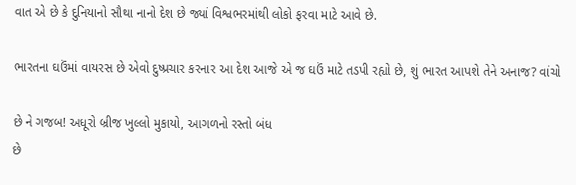વાત એ છે કે દુનિયાનો સૌથા નાનો દેશ છે જ્યાં વિશ્વભરમાંથી લોકો ફરવા માટે આવે છે.

ભારતના ઘઉંમાં વાયરસ છે એવો દુષ્પ્રચાર કરનાર આ દેશ આજે એ જ ઘઉં માટે તડપી રહ્યો છે, શું ભારત આપશે તેને અનાજ? વાંચો

છે ને ગજબ! અધૂરો બ્રીજ ખુલ્લો મુકાયો, આગળનો રસ્તો બંધ
છે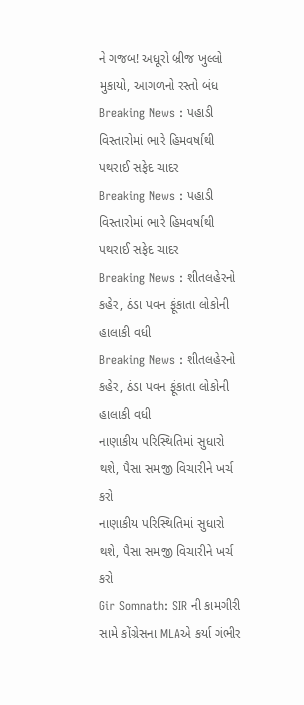ને ગજબ! અધૂરો બ્રીજ ખુલ્લો મુકાયો, આગળનો રસ્તો બંધ
Breaking News : પહાડી વિસ્તારોમાં ભારે હિમવર્ષાથી પથરાઈ સફેદ ચાદર
Breaking News : પહાડી વિસ્તારોમાં ભારે હિમવર્ષાથી પથરાઈ સફેદ ચાદર
Breaking News : શીતલહેરનો કહેર, ઠંડા પવન ફૂંકાતા લોકોની હાલાકી વધી
Breaking News : શીતલહેરનો કહેર, ઠંડા પવન ફૂંકાતા લોકોની હાલાકી વધી
નાણાકીય પરિસ્થિતિમાં સુધારો થશે, પૈસા સમજી વિચારીને ખર્ચ કરો
નાણાકીય પરિસ્થિતિમાં સુધારો થશે, પૈસા સમજી વિચારીને ખર્ચ કરો
Gir Somnath: SIR ની કામગીરી સામે કોંગ્રેસના MLAએ કર્યા ગંભીર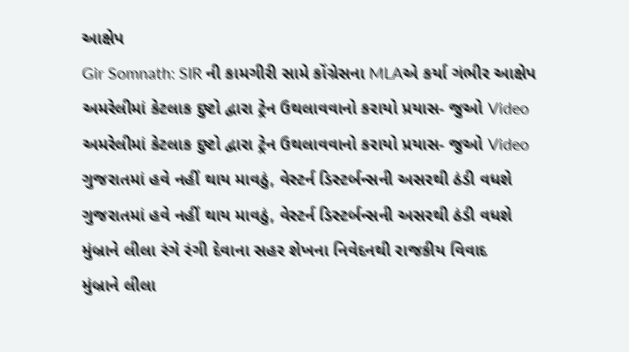આક્ષેપ
Gir Somnath: SIR ની કામગીરી સામે કોંગ્રેસના MLAએ કર્યા ગંભીર આક્ષેપ
અમરેલીમાં કેટલાક દુષ્ટો દ્વારા ટ્રેન ઉથલાવવાનો કરાયો પ્રયાસ- જુઓ Video
અમરેલીમાં કેટલાક દુષ્ટો દ્વારા ટ્રેન ઉથલાવવાનો કરાયો પ્રયાસ- જુઓ Video
ગુજરાતમાં હવે નહીં થાય માવઠું, વેસ્ટર્ન ડિસ્ટર્બન્સની અસરથી ઠંડી વધશે
ગુજરાતમાં હવે નહીં થાય માવઠું, વેસ્ટર્ન ડિસ્ટર્બન્સની અસરથી ઠંડી વધશે
મુંબ્રાને લીલા રંગે રંગી દેવાના સહર શેખના નિવેદનથી રાજકીય વિવાદ
મુંબ્રાને લીલા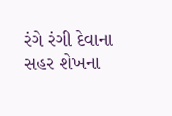રંગે રંગી દેવાના સહર શેખના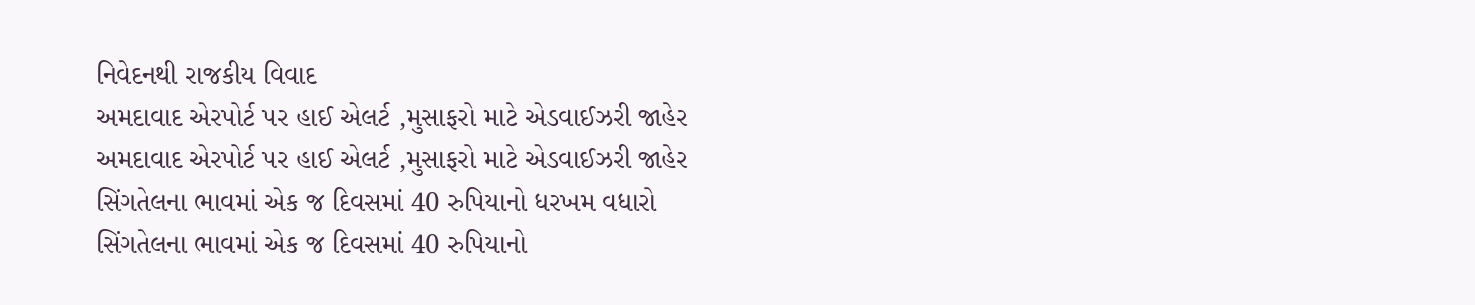નિવેદનથી રાજકીય વિવાદ
અમદાવાદ એરપોર્ટ પર હાઈ એલર્ટ ,મુસાફરો માટે એડવાઈઝરી જાહેર
અમદાવાદ એરપોર્ટ પર હાઈ એલર્ટ ,મુસાફરો માટે એડવાઈઝરી જાહેર
સિંગતેલના ભાવમાં એક જ દિવસમાં 40 રુપિયાનો ધરખમ વધારો
સિંગતેલના ભાવમાં એક જ દિવસમાં 40 રુપિયાનો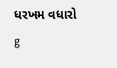ધરખમ વધારો
g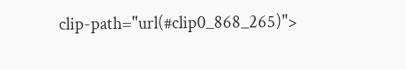clip-path="url(#clip0_868_265)">